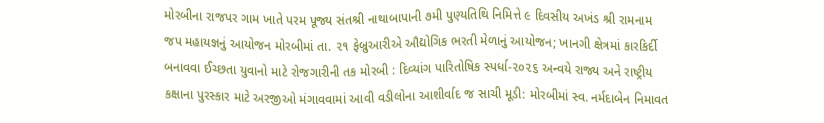મોરબીના રાજપર ગામ ખાતે પરમ પૂજ્ય સંતશ્રી નાથાબાપાની ૭મી પુણ્યતિથિ નિમિત્તે ૯ દિવસીય અખંડ શ્રી રામનામ જપ મહાયજ્ઞનું આયોજન મોરબીમાં તા. ૨૧ ફેબ્રુઆરીએ ઔદ્યોગિક ભરતી મેળાનું આયોજન; ખાનગી ક્ષેત્રમાં કારકિર્દી બનાવવા ઈચ્છતા યુવાનો માટે રોજગારીની તક મોરબી : દિવ્યાંગ પારિતોષિક સ્પર્ધા-૨૦૨૬ અન્વયે રાજ્ય અને રાષ્ટ્રીય કક્ષાના પુરસ્કાર માટે અરજીઓ મંગાવવામાં આવી વડીલોના આશીર્વાદ જ સાચી મૂડી: મોરબીમાં સ્વ. નર્મદાબેન નિમાવત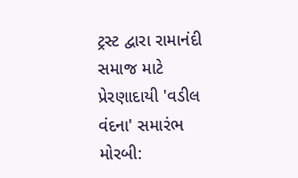ટ્રસ્ટ દ્વારા રામાનંદી સમાજ માટે પ્રેરણાદાયી 'વડીલ વંદના' સમારંભ મોરબી: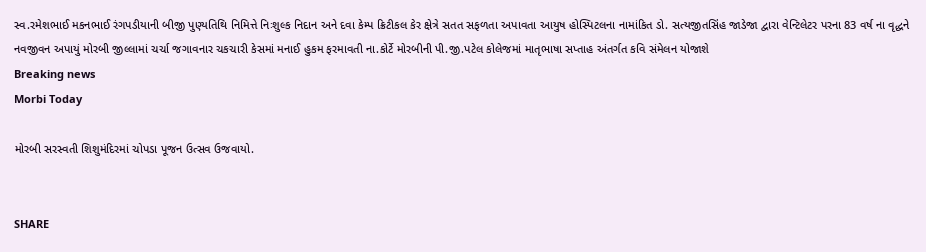સ્વ.રમેશભાઈ મકનભાઈ રંગપડીયાની બીજી પુણ્યતિથિ નિમિત્તે નિઃશુલ્ક નિદાન અને દવા કેમ્પ ક્રિટીકલ કેર ક્ષેત્રે સતત સફળતા અપાવતા આયુષ હોસ્પિટલના નામાંકિત ડો. સત્યજીતસિંહ જાડેજા દ્વારા વેન્ટિલેટર પરના 83 વર્ષ ના વૃદ્ધને નવજીવન અપાયું મોરબી જીલ્લામાં ચર્ચા જગાવનાર ચકચારી કેસમાં મનાઈ હુકમ ફરમાવતી ના.કોર્ટે મોરબીની પી.જી.પટેલ કોલેજમાં માતૃભાષા સપ્તાહ અંતર્ગત કવિ સંમેલન યોજાશે
Breaking news
Morbi Today

મોરબી સરસ્વતી શિશુમંદિરમાં ચોપડા પૂજન ઉત્સવ ઉજવાયો.


SHARE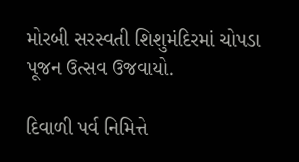મોરબી સરસ્વતી શિશુમંદિરમાં ચોપડા પૂજન ઉત્સવ ઉજવાયો.

દિવાળી પર્વ નિમિત્તે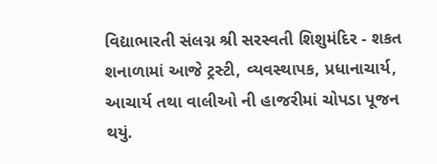વિદ્યાભારતી સંલગ્ન શ્રી સરસ્વતી શિશુમંદિર - શકત શનાળામાં આજે ટ્રસ્ટી, વ્યવસ્થાપક, પ્રધાનાચાર્ય, આચાર્ય તથા વાલીઓ ની હાજરીમાં ચોપડા પૂજન થયું.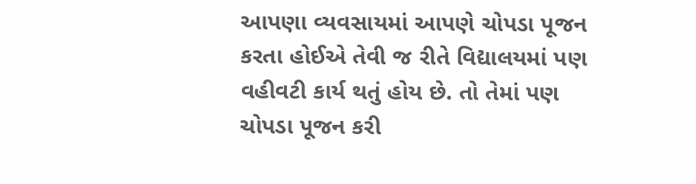આપણા વ્યવસાયમાં આપણે ચોપડા પૂજન કરતા હોઈએ તેવી જ રીતે વિદ્યાલયમાં પણ વહીવટી કાર્ય થતું હોય છે. તો તેમાં પણ ચોપડા પૂજન કરી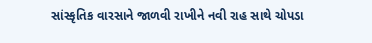સાંસ્કૃતિક વારસાને જાળવી રાખીને નવી રાહ સાથે ચોપડા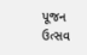પૂજન ઉત્સવ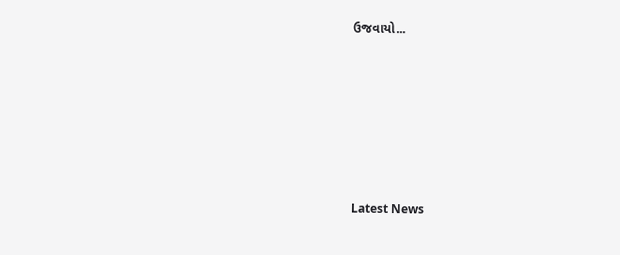ઉજવાયો...








Latest News